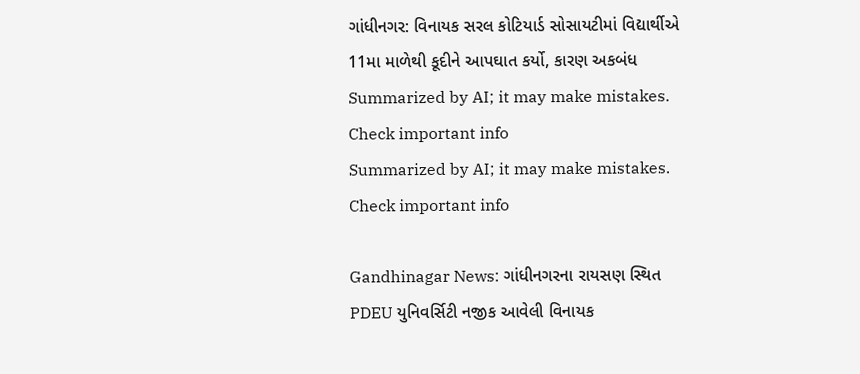ગાંધીનગર: વિનાયક સરલ કોટિયાર્ડ સોસાયટીમાં વિદ્યાર્થીએ 11મા માળેથી કૂદીને આપઘાત કર્યો, કારણ અકબંધ
Summarized by AI; it may make mistakes. Check important info
Summarized by AI; it may make mistakes. Check important info

Gandhinagar News: ગાંધીનગરના રાયસણ સ્થિત PDEU યુનિવર્સિટી નજીક આવેલી વિનાયક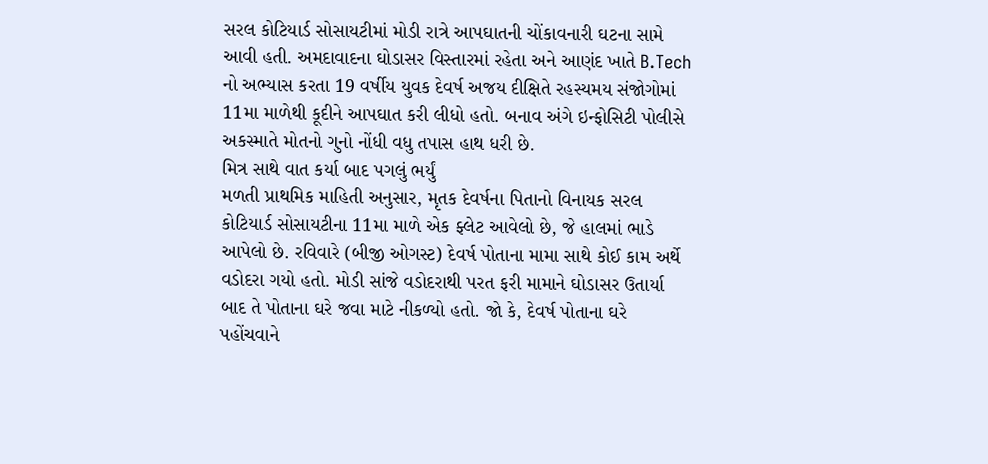સરલ કોટિયાર્ડ સોસાયટીમાં મોડી રાત્રે આપઘાતની ચોંકાવનારી ઘટના સામે આવી હતી. અમદાવાદના ઘોડાસર વિસ્તારમાં રહેતા અને આણંદ ખાતે B.Tech નો અભ્યાસ કરતા 19 વર્ષીય યુવક દેવર્ષ અજય દીક્ષિતે રહસ્યમય સંજોગોમાં 11મા માળેથી કૂદીને આપઘાત કરી લીધો હતો. બનાવ અંગે ઇન્ફોસિટી પોલીસે અકસ્માતે મોતનો ગુનો નોંધી વધુ તપાસ હાથ ધરી છે.
મિત્ર સાથે વાત કર્યા બાદ પગલું ભર્યું
મળતી પ્રાથમિક માહિતી અનુસાર, મૃતક દેવર્ષના પિતાનો વિનાયક સરલ કોટિયાર્ડ સોસાયટીના 11મા માળે એક ફ્લેટ આવેલો છે, જે હાલમાં ભાડે આપેલો છે. રવિવારે (બીજી ઓગસ્ટ) દેવર્ષ પોતાના મામા સાથે કોઈ કામ અર્થે વડોદરા ગયો હતો. મોડી સાંજે વડોદરાથી પરત ફરી મામાને ઘોડાસર ઉતાર્યા બાદ તે પોતાના ઘરે જવા માટે નીકળ્યો હતો. જો કે, દેવર્ષ પોતાના ઘરે પહોંચવાને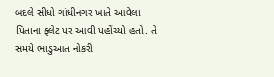બદલે સીધો ગાંધીનગર ખાતે આવેલા પિતાના ફ્લેટ પર આવી પહોંચ્યો હતો. તે સમયે ભાડુઆત નોકરી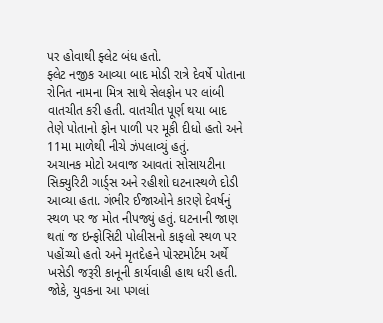પર હોવાથી ફ્લેટ બંધ હતો.
ફ્લેટ નજીક આવ્યા બાદ મોડી રાત્રે દેવર્ષે પોતાના રોનિત નામના મિત્ર સાથે સેલફોન પર લાંબી વાતચીત કરી હતી. વાતચીત પૂર્ણ થયા બાદ તેણે પોતાનો ફોન પાળી પર મૂકી દીધો હતો અને 11મા માળેથી નીચે ઝંપલાવ્યું હતું.
અચાનક મોટો અવાજ આવતાં સોસાયટીના સિક્યુરિટી ગાર્ડ્સ અને રહીશો ઘટનાસ્થળે દોડી આવ્યા હતા. ગંભીર ઈજાઓને કારણે દેવર્ષનું સ્થળ પર જ મોત નીપજ્યું હતું. ઘટનાની જાણ થતાં જ ઇન્ફોસિટી પોલીસનો કાફલો સ્થળ પર પહોંચ્યો હતો અને મૃતદેહને પોસ્ટમોર્ટમ અર્થે ખસેડી જરૂરી કાનૂની કાર્યવાહી હાથ ધરી હતી. જોકે, યુવકના આ પગલાં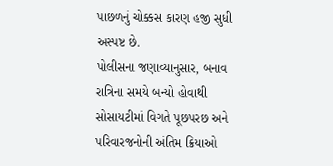પાછળનું ચોક્કસ કારણ હજી સુધી અસ્પષ્ટ છે.
પોલીસના જણાવ્યાનુસાર, બનાવ રાત્રિના સમયે બન્યો હોવાથી સોસાયટીમાં વિગતે પૂછપરછ અને પરિવારજનોની અંતિમ ક્રિયાઓ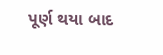પૂર્ણ થયા બાદ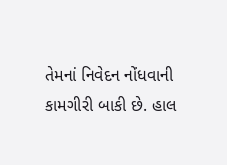તેમનાં નિવેદન નોંધવાની કામગીરી બાકી છે. હાલ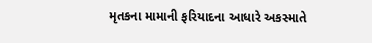મૃતકના મામાની ફરિયાદના આધારે અકસ્માતે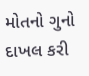મોતનો ગુનો દાખલ કરી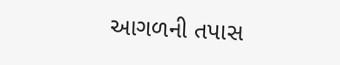આગળની તપાસ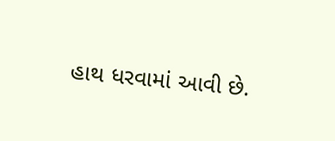હાથ ધરવામાં આવી છે.